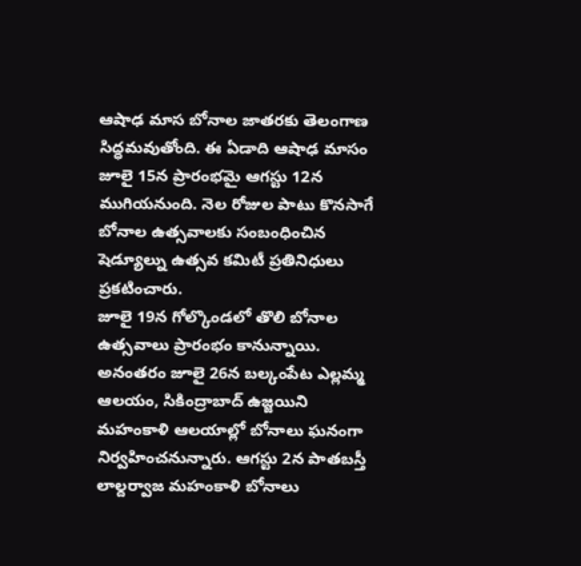ఆషాఢ మాస బోనాల జాతరకు తెలంగాణ సిద్ధమవుతోంది. ఈ ఏడాది ఆషాఢ మాసం జూలై 15న ప్రారంభమై ఆగస్టు 12న ముగియనుంది. నెల రోజుల పాటు కొనసాగే బోనాల ఉత్సవాలకు సంబంధించిన షెడ్యూల్ను ఉత్సవ కమిటీ ప్రతినిధులు ప్రకటించారు.
జూలై 19న గోల్కొండలో తొలి బోనాల ఉత్సవాలు ప్రారంభం కానున్నాయి. అనంతరం జూలై 26న బల్కంపేట ఎల్లమ్మ ఆలయం, సికింద్రాబాద్ ఉజ్జయిని మహంకాళి ఆలయాల్లో బోనాలు ఘనంగా నిర్వహించనున్నారు. ఆగస్టు 2న పాతబస్తీ లాల్దర్వాజ మహంకాళి బోనాలు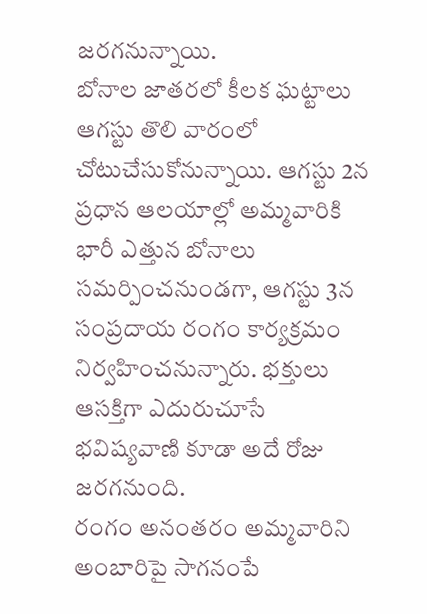జరగనున్నాయి.
బోనాల జాతరలో కీలక ఘట్టాలు ఆగస్టు తొలి వారంలో చోటుచేసుకోనున్నాయి. ఆగస్టు 2న ప్రధాన ఆలయాల్లో అమ్మవారికి భారీ ఎత్తున బోనాలు సమర్పించనుండగా, ఆగస్టు 3న సంప్రదాయ రంగం కార్యక్రమం నిర్వహించనున్నారు. భక్తులు ఆసక్తిగా ఎదురుచూసే భవిష్యవాణి కూడా అదే రోజు జరగనుంది.
రంగం అనంతరం అమ్మవారిని అంబారిపై సాగనంపే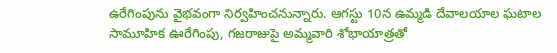ఉరేగింపును వైభవంగా నిర్వహించనున్నారు. ఆగస్టు 10న ఉమ్మడి దేవాలయాల ఘటాల సామూహిక ఊరేగింపు, గజరాజుపై అమ్మవారి శోభాయాత్రతో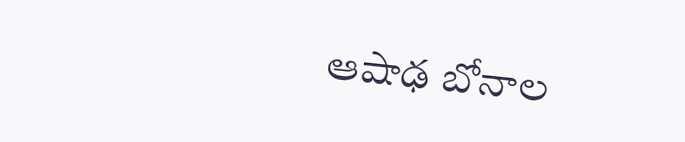ఆషాఢ బోనాల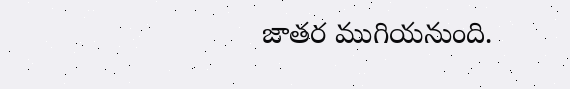జాతర ముగియనుంది.